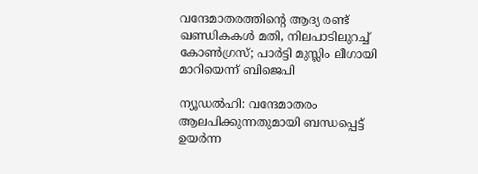വന്ദേമാതരത്തിന്റെ ആദ്യ രണ്ട് ഖണ്ഡികകള്‍ മതി, നിലപാടിലുറച്ച് കോണ്‍ഗ്രസ്; പാര്‍ട്ടി മുസ്ലിം ലീഗായി മാറിയെന്ന് ബിജെപി

ന്യൂഡല്‍ഹി: വന്ദേമാതരം ആലപിക്കുന്നതുമായി ബന്ധപ്പെട്ട് ഉയര്‍ന്ന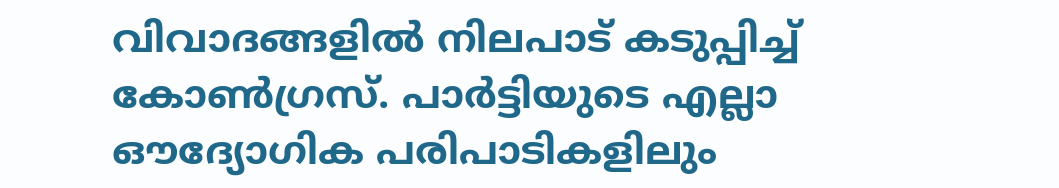വിവാദങ്ങളില്‍ നിലപാട് കടുപ്പിച്ച് കോണ്‍ഗ്രസ്. പാര്‍ട്ടിയുടെ എല്ലാ ഔദ്യോഗിക പരിപാടികളിലും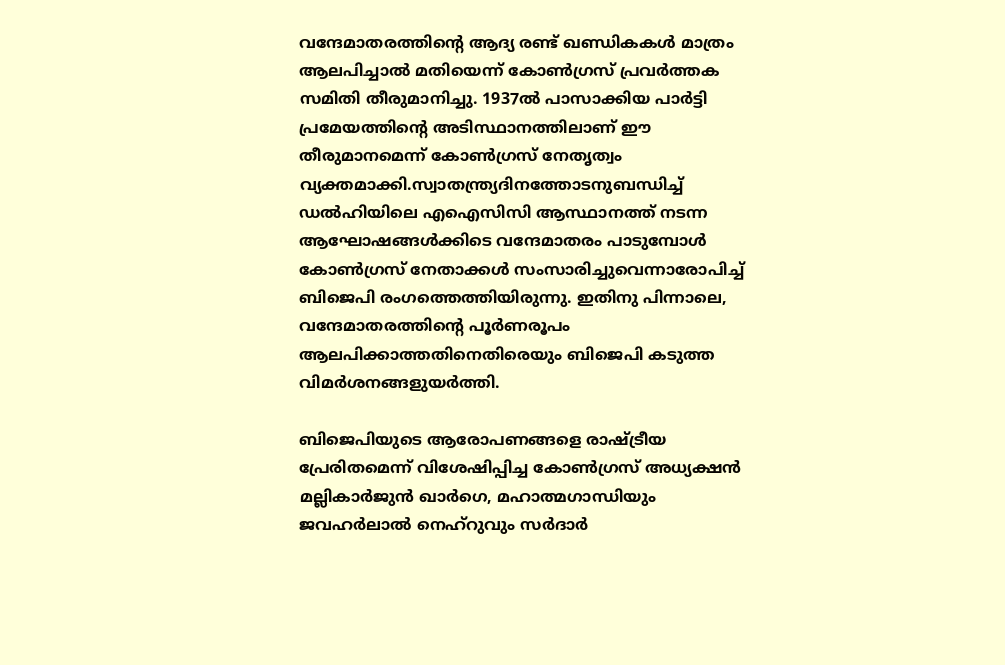വന്ദേമാതരത്തിന്റെ ആദ്യ രണ്ട് ഖണ്ഡികകള്‍ മാത്രം ആലപിച്ചാല്‍ മതിയെന്ന് കോണ്‍ഗ്രസ് പ്രവര്‍ത്തക സമിതി തീരുമാനിച്ചു. 1937ല്‍ പാസാക്കിയ പാര്‍ട്ടി പ്രമേയത്തിന്റെ അടിസ്ഥാനത്തിലാണ് ഈ തീരുമാനമെന്ന് കോണ്‍ഗ്രസ് നേതൃത്വം വ്യക്തമാക്കി.സ്വാതന്ത്ര്യദിനത്തോടനുബന്ധിച്ച് ഡല്‍ഹിയിലെ എഐസിസി ആസ്ഥാനത്ത് നടന്ന ആഘോഷങ്ങള്‍ക്കിടെ വന്ദേമാതരം പാടുമ്പോള്‍ കോണ്‍ഗ്രസ് നേതാക്കള്‍ സംസാരിച്ചുവെന്നാരോപിച്ച് ബിജെപി രംഗത്തെത്തിയിരുന്നു. ഇതിനു പിന്നാലെ, വന്ദേമാതരത്തിന്റെ പൂര്‍ണരൂപം ആലപിക്കാത്തതിനെതിരെയും ബിജെപി കടുത്ത വിമര്‍ശനങ്ങളുയര്‍ത്തി.

ബിജെപിയുടെ ആരോപണങ്ങളെ രാഷ്ട്രീയ പ്രേരിതമെന്ന് വിശേഷിപ്പിച്ച കോണ്‍ഗ്രസ് അധ്യക്ഷന്‍ മല്ലികാര്‍ജുന്‍ ഖാര്‍ഗെ, മഹാത്മഗാന്ധിയും ജവഹര്‍ലാല്‍ നെഹ്റുവും സര്‍ദാര്‍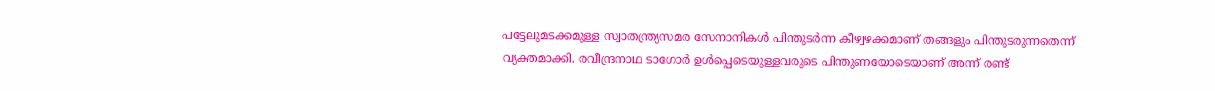പട്ടേലുമടക്കമുള്ള സ്വാതന്ത്ര്യസമര സേനാനികള്‍ പിന്തുടര്‍ന്ന കീഴ്വഴക്കമാണ് തങ്ങളും പിന്തുടരുന്നതെന്ന് വ്യക്തമാക്കി. രവീന്ദ്രനാഥ ടാഗോര്‍ ഉള്‍പ്പെടെയുള്ളവരുടെ പിന്തുണയോടെയാണ് അന്ന് രണ്ട്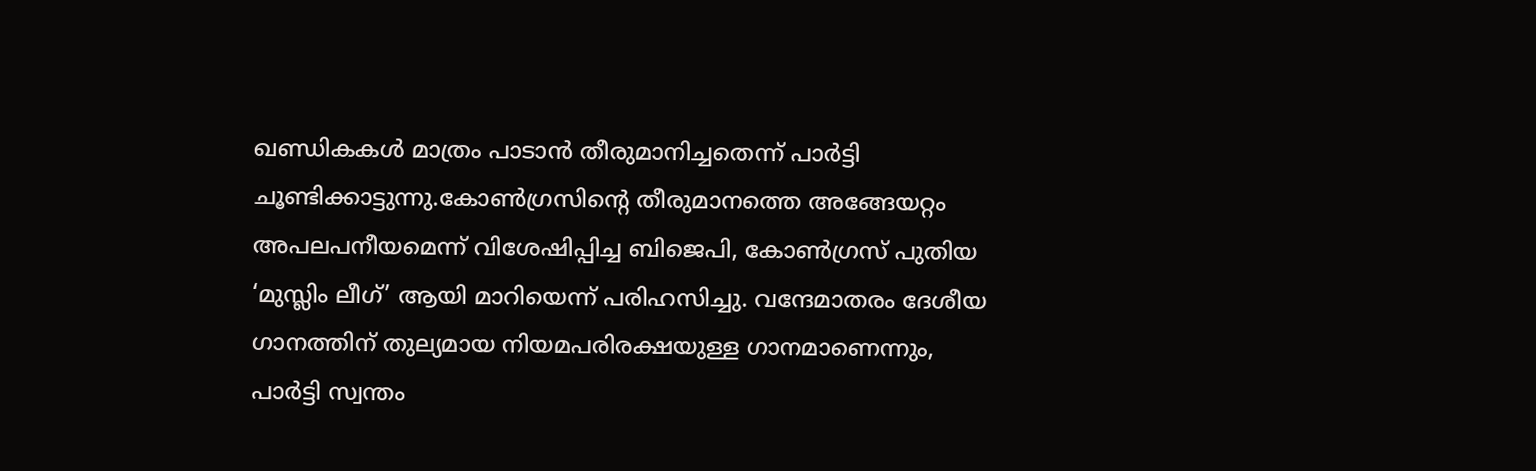ഖണ്ഡികകള്‍ മാത്രം പാടാന്‍ തീരുമാനിച്ചതെന്ന് പാര്‍ട്ടി ചൂണ്ടിക്കാട്ടുന്നു.കോണ്‍ഗ്രസിന്റെ തീരുമാനത്തെ അങ്ങേയറ്റം അപലപനീയമെന്ന് വിശേഷിപ്പിച്ച ബിജെപി, കോണ്‍ഗ്രസ് പുതിയ ‘മുസ്ലിം ലീഗ്’ ആയി മാറിയെന്ന് പരിഹസിച്ചു. വന്ദേമാതരം ദേശീയ ഗാനത്തിന് തുല്യമായ നിയമപരിരക്ഷയുള്ള ഗാനമാണെന്നും, പാര്‍ട്ടി സ്വന്തം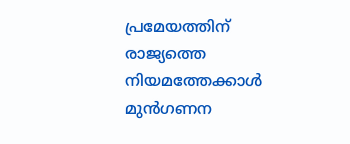പ്രമേയത്തിന് രാജ്യത്തെ നിയമത്തേക്കാള്‍ മുന്‍ഗണന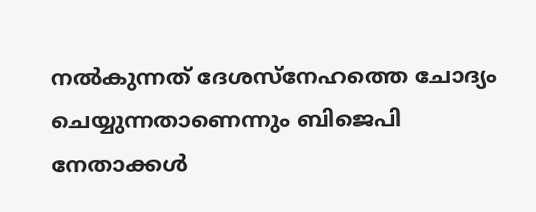നല്‍കുന്നത് ദേശസ്‌നേഹത്തെ ചോദ്യം ചെയ്യുന്നതാണെന്നും ബിജെപി നേതാക്കള്‍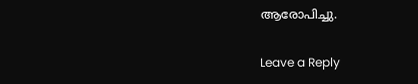ആരോപിച്ചു.

Leave a Reply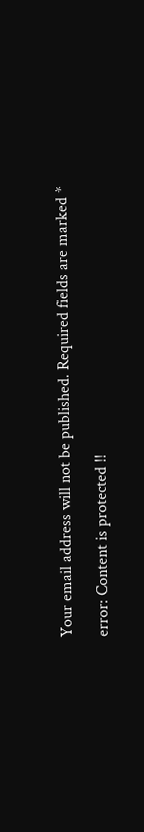Your email address will not be published. Required fields are marked *

error: Content is protected !!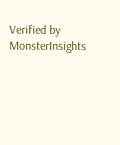Verified by MonsterInsights